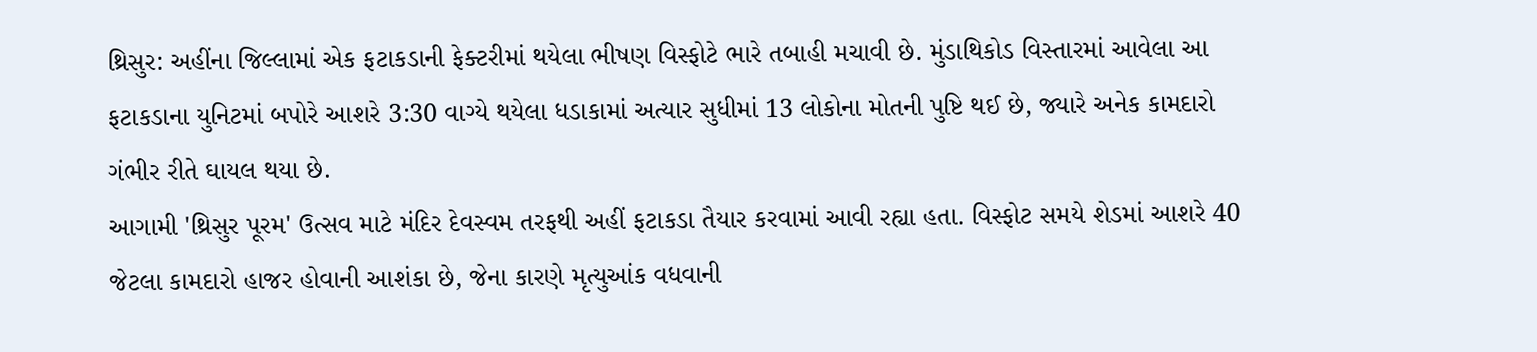થ્રિસુર: અહીંના જિલ્લામાં એક ફટાકડાની ફેક્ટરીમાં થયેલા ભીષણ વિસ્ફોટે ભારે તબાહી મચાવી છે. મુંડાથિકોડ વિસ્તારમાં આવેલા આ ફટાકડાના યુનિટમાં બપોરે આશરે 3:30 વાગ્યે થયેલા ધડાકામાં અત્યાર સુધીમાં 13 લોકોના મોતની પુષ્ટિ થઈ છે, જ્યારે અનેક કામદારો ગંભીર રીતે ઘાયલ થયા છે.
આગામી 'થ્રિસુર પૂરમ' ઉત્સવ માટે મંદિર દેવસ્વમ તરફથી અહીં ફટાકડા તૈયાર કરવામાં આવી રહ્યા હતા. વિસ્ફોટ સમયે શેડમાં આશરે 40 જેટલા કામદારો હાજર હોવાની આશંકા છે, જેના કારણે મૃત્યુઆંક વધવાની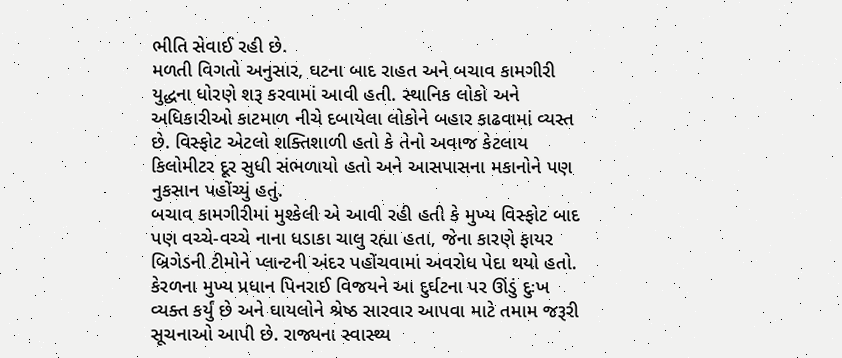ભીતિ સેવાઈ રહી છે.
મળતી વિગતો અનુસાર, ઘટના બાદ રાહત અને બચાવ કામગીરી યુદ્ધના ધોરણે શરૂ કરવામાં આવી હતી. સ્થાનિક લોકો અને અધિકારીઓ કાટમાળ નીચે દબાયેલા લોકોને બહાર કાઢવામાં વ્યસ્ત છે. વિસ્ફોટ એટલો શક્તિશાળી હતો કે તેનો અવાજ કેટલાય કિલોમીટર દૂર સુધી સંભળાયો હતો અને આસપાસના મકાનોને પણ નુકસાન પહોંચ્યું હતું.
બચાવ કામગીરીમાં મુશ્કેલી એ આવી રહી હતી કે મુખ્ય વિસ્ફોટ બાદ પણ વચ્ચે-વચ્ચે નાના ધડાકા ચાલુ રહ્યા હતા, જેના કારણે ફાયર બ્રિગેડની ટીમોને પ્લાન્ટની અંદર પહોંચવામાં અવરોધ પેદા થયો હતો.
કેરળના મુખ્ય પ્રધાન પિનરાઈ વિજયને આ દુર્ઘટના પર ઊંડું દુઃખ વ્યક્ત કર્યું છે અને ઘાયલોને શ્રેષ્ઠ સારવાર આપવા માટે તમામ જરૂરી સૂચનાઓ આપી છે. રાજ્યના સ્વાસ્થ્ય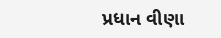પ્રધાન વીણા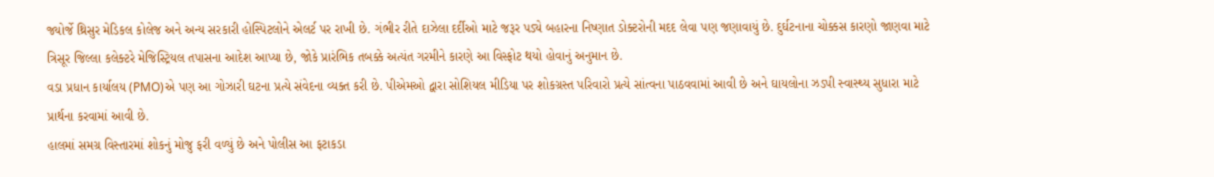જ્યોર્જે થ્રિસુર મેડિકલ કોલેજ અને અન્ય સરકારી હોસ્પિટલોને એલર્ટ પર રાખી છે. ગંભીર રીતે દાઝેલા દર્દીઓ માટે જરૂર પડ્યે બહારના નિષ્ણાત ડોક્ટરોની મદદ લેવા પણ જણાવાયું છે. દુર્ઘટનાના ચોક્કસ કારણો જાણવા માટે ત્રિસૂર જિલ્લા કલેક્ટરે મેજિસ્ટ્રિયલ તપાસના આદેશ આપ્યા છે, જોકે પ્રારંભિક તબક્કે અત્યંત ગરમીને કારણે આ વિસ્ફોટ થયો હોવાનું અનુમાન છે.
વડા પ્રધાન કાર્યાલય (PMO)એ પણ આ ગોઝારી ઘટના પ્રત્યે સંવેદના વ્યક્ત કરી છે. પીએમઓ દ્વારા સોશિયલ મીડિયા પર શોકગ્રસ્ત પરિવારો પ્રત્યે સાંત્વના પાઠવવામાં આવી છે અને ઘાયલોના ઝડપી સ્વાસ્થ્ય સુધારા માટે પ્રાર્થના કરવામાં આવી છે.
હાલમાં સમગ્ર વિસ્તારમાં શોકનું મોજુ ફરી વળ્યું છે અને પોલીસ આ ફટાકડા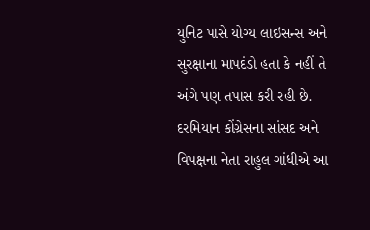યુનિટ પાસે યોગ્ય લાઇસન્સ અને સુરક્ષાના માપદંડો હતા કે નહીં તે અંગે પણ તપાસ કરી રહી છે. દરમિયાન કોંગ્રેસના સાંસદ અને વિપક્ષના નેતા રાહુલ ગાંધીએ આ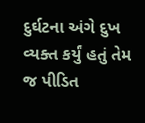દુર્ઘટના અંગે દુખ વ્યક્ત કર્યું હતું તેમ જ પીડિત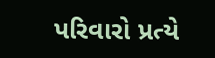પરિવારો પ્રત્યે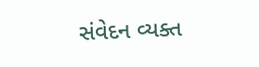સંવેદન વ્યક્ત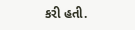કરી હતી.